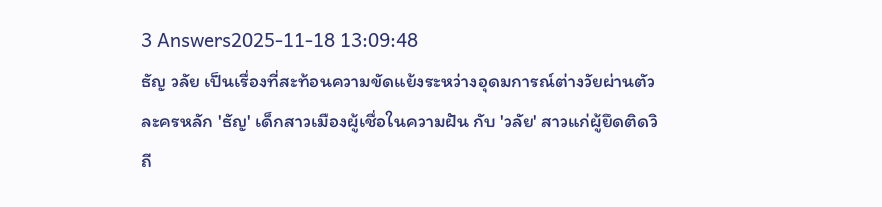3 Answers2025-11-18 13:09:48
ธัญ วลัย เป็นเรื่องที่สะท้อนความขัดแย้งระหว่างอุดมการณ์ต่างวัยผ่านตัวละครหลัก 'ธัญ' เด็กสาวเมืองผู้เชื่อในความฝัน กับ 'วลัย' สาวแก่ผู้ยึดติดวิถี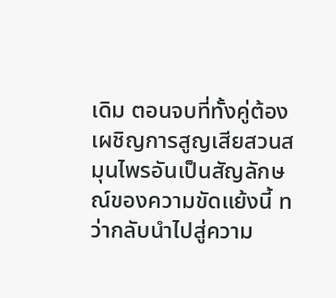เดิม ตอนจบที่ทั้งคู่ต้องเผชิญการสูญเสียสวนสมุนไพรอันเป็นสัญลักษณ์ของความขัดแย้งนี้ ทว่ากลับนำไปสู่ความ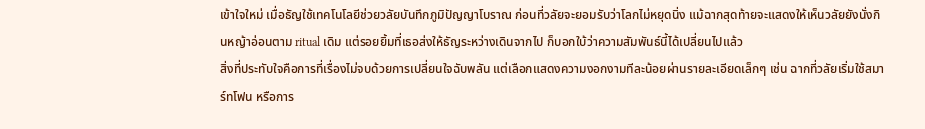เข้าใจใหม่ เมื่อธัญใช้เทคโนโลยีช่วยวลัยบันทึกภูมิปัญญาโบราณ ก่อนที่วลัยจะยอมรับว่าโลกไม่หยุดนิ่ง แม้ฉากสุดท้ายจะแสดงให้เห็นวลัยยังนั่งกินหญ้าอ่อนตาม ritual เดิม แต่รอยยิ้มที่เธอส่งให้ธัญระหว่างเดินจากไป ก็บอกใบ้ว่าความสัมพันธ์นี้ได้เปลี่ยนไปแล้ว
สิ่งที่ประทับใจคือการที่เรื่องไม่จบด้วยการเปลี่ยนใจฉับพลัน แต่เลือกแสดงความงอกงามทีละน้อยผ่านรายละเอียดเล็กๆ เช่น ฉากที่วลัยเริ่มใช้สมาร์ทโฟน หรือการ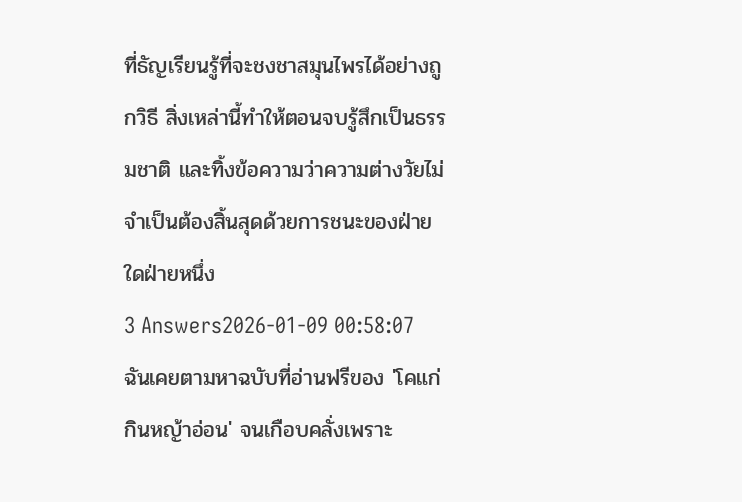ที่ธัญเรียนรู้ที่จะชงชาสมุนไพรได้อย่างถูกวิธี สิ่งเหล่านี้ทำให้ตอนจบรู้สึกเป็นธรรมชาติ และทิ้งข้อความว่าความต่างวัยไม่จำเป็นต้องสิ้นสุดด้วยการชนะของฝ่ายใดฝ่ายหนึ่ง
3 Answers2026-01-09 00:58:07
ฉันเคยตามหาฉบับที่อ่านฟรีของ 'โคแก่ กินหญ้าอ่อน' จนเกือบคลั่งเพราะ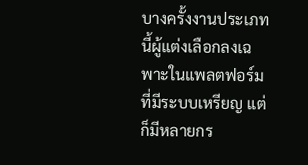บางครั้งงานประเภทนี้ผู้แต่งเลือกลงเฉพาะในแพลตฟอร์มที่มีระบบเหรียญ แต่ก็มีหลายกร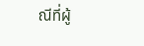ณีที่ผู้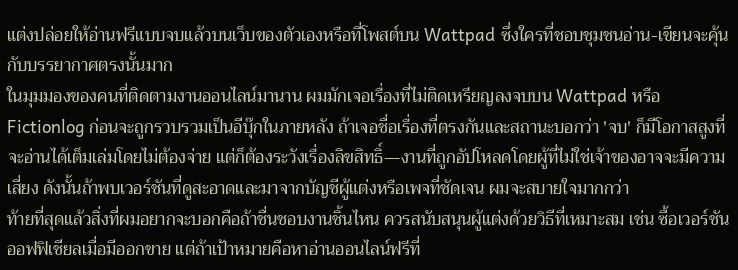แต่งปล่อยให้อ่านฟรีแบบจบแล้วบนเว็บของตัวเองหรือที่โพสต์บน Wattpad ซึ่งใครที่ชอบชุมชนอ่าน-เขียนจะคุ้นกับบรรยากาศตรงนั้นมาก
ในมุมมองของคนที่ติดตามงานออนไลน์มานาน ผมมักเจอเรื่องที่ไม่ติดเหรียญลงจบบน Wattpad หรือ Fictionlog ก่อนจะถูกรวบรวมเป็นอีบุ๊กในภายหลัง ถ้าเจอชื่อเรื่องที่ตรงกันและสถานะบอกว่า 'จบ' ก็มีโอกาสสูงที่จะอ่านได้เต็มเล่มโดยไม่ต้องจ่าย แต่ก็ต้องระวังเรื่องลิขสิทธิ์—งานที่ถูกอัปโหลดโดยผู้ที่ไม่ใช่เจ้าของอาจจะมีความเสี่ยง ดังนั้นถ้าพบเวอร์ชันที่ดูสะอาดและมาจากบัญชีผู้แต่งหรือเพจที่ชัดเจน ผมจะสบายใจมากกว่า
ท้ายที่สุดแล้วสิ่งที่ผมอยากจะบอกคือถ้าชื่นชอบงานชิ้นไหน ควรสนับสนุนผู้แต่งด้วยวิธีที่เหมาะสม เช่น ซื้อเวอร์ชันออฟฟิเชียลเมื่อมีออกขาย แต่ถ้าเป้าหมายคือหาอ่านออนไลน์ฟรีที่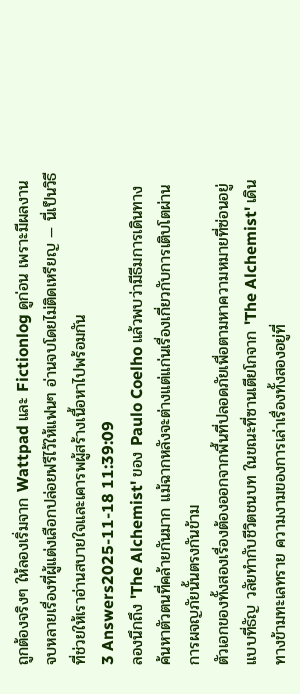ถูกต้องจริงๆ ให้ลองเริ่มจาก Wattpad และ Fictionlog ดูก่อน เพราะมีผลงานจบหลายเรื่องที่ผู้แต่งเลือกปล่อยฟรีไว้ให้แฟนๆ อ่านจบโดยไม่ติดเหรียญ — นี่เป็นวิธีที่ช่วยให้เราอ่านสบายใจและเคารพผู้สร้างเนื้อหาไปพร้อมกัน
3 Answers2025-11-18 11:39:09
ลองนึกถึง 'The Alchemist' ของ Paulo Coelho แล้วพบว่ามีธีมการเดินทางค้นหาตัวตนที่คล้ายกันมาก แม้ฉากหลังจะต่างแต่แก่นเรื่องเกี่ยวกับการเติบโตผ่านการผจญภัยนั้นตรงกันข้าม
ตัวเอกของทั้งสองเรื่องต้องออกจากพื้นที่ปลอดภัยเพื่อตามหาความหมายที่ซ่อนอยู่ แบบที่ธัญ วลัยทำกับชีวิตชนบท ในขณะที่ซานเตียโกจาก 'The Alchemist' เดินทางข้ามทะเลทราย ความงามของการเล่าเรื่องทั้งสองอยู่ที่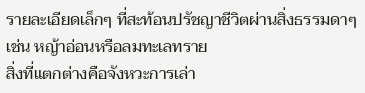รายละเอียดเล็กๆ ที่สะท้อนปรัชญาชีวิตผ่านสิ่งธรรมดาๆ เช่น หญ้าอ่อนหรือลมทะเลทราย
สิ่งที่แตกต่างคือจังหวะการเล่า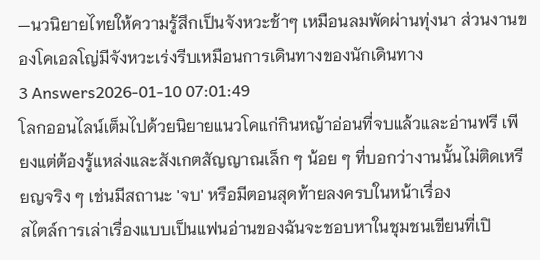—นวนิยายไทยให้ความรู้สึกเป็นจังหวะช้าๆ เหมือนลมพัดผ่านทุ่งนา ส่วนงานของโคเอลโญ่มีจังหวะเร่งรีบเหมือนการเดินทางของนักเดินทาง
3 Answers2026-01-10 07:01:49
โลกออนไลน์เต็มไปด้วยนิยายแนวโคแก่กินหญ้าอ่อนที่จบแล้วและอ่านฟรี เพียงแต่ต้องรู้แหล่งและสังเกตสัญญาณเล็ก ๆ น้อย ๆ ที่บอกว่างานนั้นไม่ติดเหรียญจริง ๆ เช่นมีสถานะ 'จบ' หรือมีตอนสุดท้ายลงครบในหน้าเรื่อง
สไตล์การเล่าเรื่องแบบเป็นแฟนอ่านของฉันจะชอบหาในชุมชนเขียนที่เปิ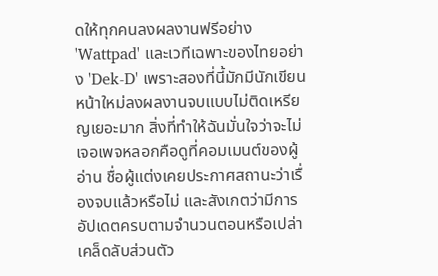ดให้ทุกคนลงผลงานฟรีอย่าง 'Wattpad' และเวทีเฉพาะของไทยอย่าง 'Dek-D' เพราะสองที่นี้มักมีนักเขียนหน้าใหม่ลงผลงานจบแบบไม่ติดเหรียญเยอะมาก สิ่งที่ทำให้ฉันมั่นใจว่าจะไม่เจอเพจหลอกคือดูที่คอมเมนต์ของผู้อ่าน ชื่อผู้แต่งเคยประกาศสถานะว่าเรื่องจบแล้วหรือไม่ และสังเกตว่ามีการอัปเดตครบตามจำนวนตอนหรือเปล่า
เคล็ดลับส่วนตัว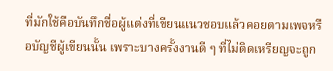ที่มักใช้คือบันทึกชื่อผู้แต่งที่เขียนแนวชอบแล้วคอยตามเพจหรือบัญชีผู้เขียนนั้น เพราะบางครั้งงานดี ๆ ที่ไม่ติดเหรียญจะถูก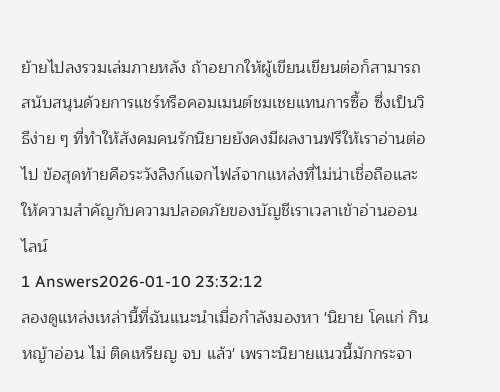ย้ายไปลงรวมเล่มภายหลัง ถ้าอยากให้ผู้เขียนเขียนต่อก็สามารถสนับสนุนด้วยการแชร์หรือคอมเมนต์ชมเชยแทนการซื้อ ซึ่งเป็นวิธีง่าย ๆ ที่ทำให้สังคมคนรักนิยายยังคงมีผลงานฟรีให้เราอ่านต่อไป ข้อสุดท้ายคือระวังลิงก์แจกไฟล์จากแหล่งที่ไม่น่าเชื่อถือและให้ความสำคัญกับความปลอดภัยของบัญชีเราเวลาเข้าอ่านออนไลน์
1 Answers2026-01-10 23:32:12
ลองดูแหล่งเหล่านี้ที่ฉันแนะนำเมื่อกำลังมองหา 'นิยาย โคแก่ กินหญ้าอ่อน ไม่ ติดเหรียญ จบ แล้ว' เพราะนิยายแนวนี้มักกระจา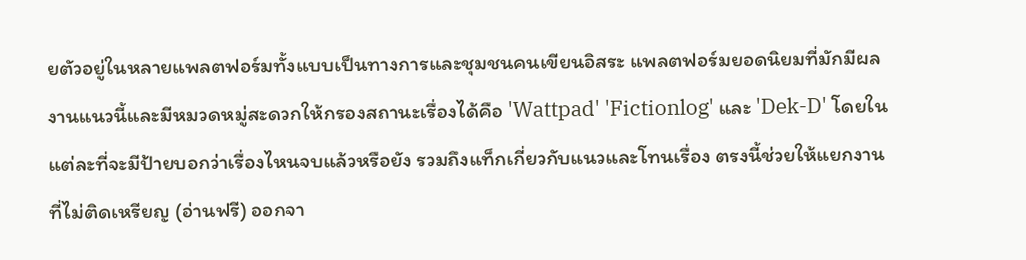ยตัวอยู่ในหลายแพลตฟอร์มทั้งแบบเป็นทางการและชุมชนคนเขียนอิสระ แพลตฟอร์มยอดนิยมที่มักมีผลงานแนวนี้และมีหมวดหมู่สะดวกให้กรองสถานะเรื่องได้คือ 'Wattpad' 'Fictionlog' และ 'Dek-D' โดยในแต่ละที่จะมีป้ายบอกว่าเรื่องไหนจบแล้วหรือยัง รวมถึงแท็กเกี่ยวกับแนวและโทนเรื่อง ตรงนี้ช่วยให้แยกงานที่ไม่ติดเหรียญ (อ่านฟรี) ออกจา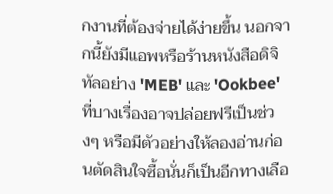กงานที่ต้องจ่ายได้ง่ายขึ้น นอกจากนี้ยังมีแอพหรือร้านหนังสือดิจิทัลอย่าง 'MEB' และ 'Ookbee' ที่บางเรื่องอาจปล่อยฟรีเป็นช่วงๆ หรือมีตัวอย่างให้ลองอ่านก่อนตัดสินใจซื้อนั่นก็เป็นอีกทางเลือ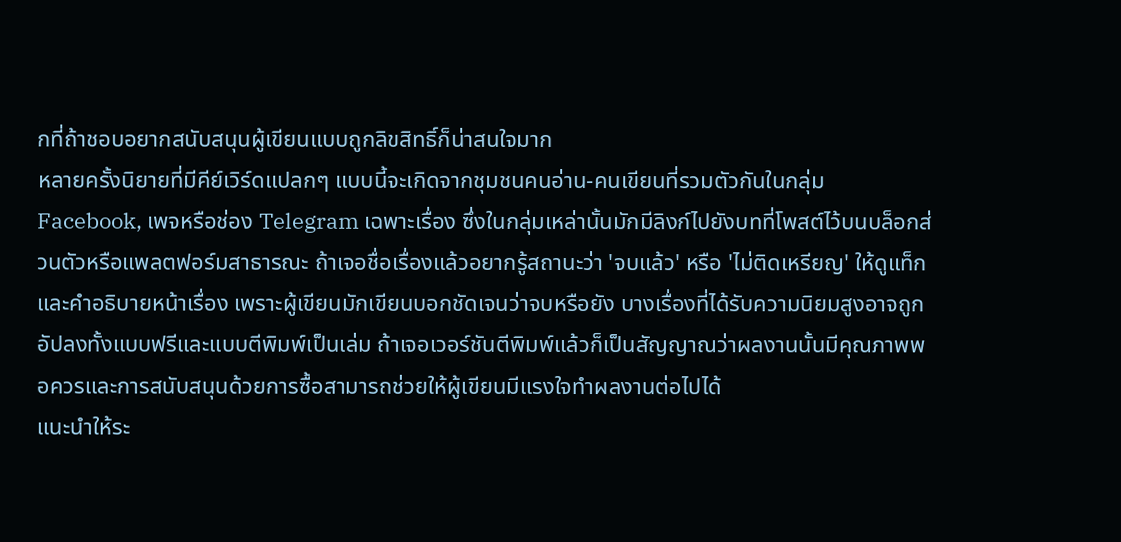กที่ถ้าชอบอยากสนับสนุนผู้เขียนแบบถูกลิขสิทธิ์ก็น่าสนใจมาก
หลายครั้งนิยายที่มีคีย์เวิร์ดแปลกๆ แบบนี้จะเกิดจากชุมชนคนอ่าน-คนเขียนที่รวมตัวกันในกลุ่ม Facebook, เพจหรือช่อง Telegram เฉพาะเรื่อง ซึ่งในกลุ่มเหล่านั้นมักมีลิงก์ไปยังบทที่โพสต์ไว้บนบล็อกส่วนตัวหรือแพลตฟอร์มสาธารณะ ถ้าเจอชื่อเรื่องแล้วอยากรู้สถานะว่า 'จบแล้ว' หรือ 'ไม่ติดเหรียญ' ให้ดูแท็กและคำอธิบายหน้าเรื่อง เพราะผู้เขียนมักเขียนบอกชัดเจนว่าจบหรือยัง บางเรื่องที่ได้รับความนิยมสูงอาจถูกอัปลงทั้งแบบฟรีและแบบตีพิมพ์เป็นเล่ม ถ้าเจอเวอร์ชันตีพิมพ์แล้วก็เป็นสัญญาณว่าผลงานนั้นมีคุณภาพพอควรและการสนับสนุนด้วยการซื้อสามารถช่วยให้ผู้เขียนมีแรงใจทำผลงานต่อไปได้
แนะนำให้ระ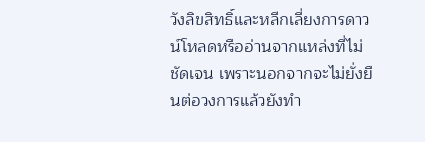วังลิขสิทธิ์และหลีกเลี่ยงการดาวน์โหลดหรืออ่านจากแหล่งที่ไม่ชัดเจน เพราะนอกจากจะไม่ยั่งยืนต่อวงการแล้วยังทำ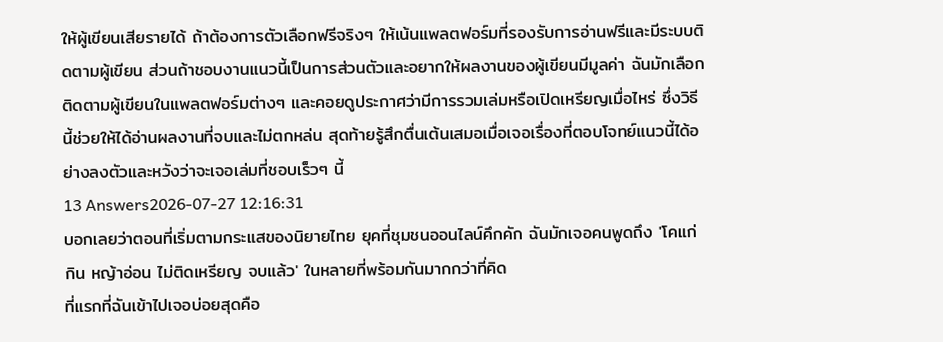ให้ผู้เขียนเสียรายได้ ถ้าต้องการตัวเลือกฟรีจริงๆ ให้เน้นแพลตฟอร์มที่รองรับการอ่านฟรีและมีระบบติดตามผู้เขียน ส่วนถ้าชอบงานแนวนี้เป็นการส่วนตัวและอยากให้ผลงานของผู้เขียนมีมูลค่า ฉันมักเลือกติดตามผู้เขียนในแพลตฟอร์มต่างๆ และคอยดูประกาศว่ามีการรวมเล่มหรือเปิดเหรียญเมื่อไหร่ ซึ่งวิธีนี้ช่วยให้ได้อ่านผลงานที่จบและไม่ตกหล่น สุดท้ายรู้สึกตื่นเต้นเสมอเมื่อเจอเรื่องที่ตอบโจทย์แนวนี้ได้อย่างลงตัวและหวังว่าจะเจอเล่มที่ชอบเร็วๆ นี้
13 Answers2026-07-27 12:16:31
บอกเลยว่าตอนที่เริ่มตามกระแสของนิยายไทย ยุคที่ชุมชนออนไลน์คึกคัก ฉันมักเจอคนพูดถึง 'โคแก่ กิน หญ้าอ่อน ไม่ติดเหรียญ จบแล้ว' ในหลายที่พร้อมกันมากกว่าที่คิด
ที่แรกที่ฉันเข้าไปเจอบ่อยสุดคือ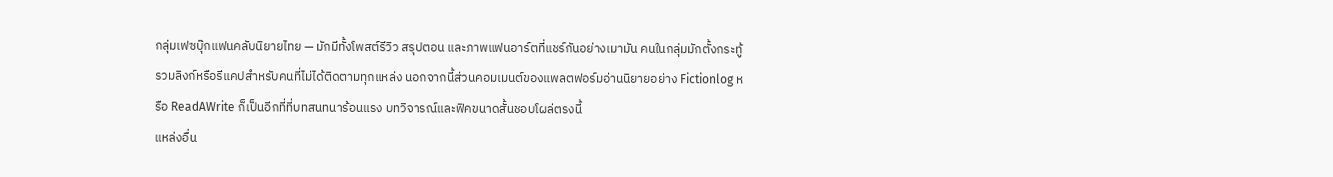กลุ่มเฟซบุ๊กแฟนคลับนิยายไทย — มักมีทั้งโพสต์รีวิว สรุปตอน และภาพแฟนอาร์ตที่แชร์กันอย่างเมามัน คนในกลุ่มมักตั้งกระทู้รวมลิงก์หรือรีแคปสำหรับคนที่ไม่ได้ติดตามทุกแหล่ง นอกจากนี้ส่วนคอมเมนต์ของแพลตฟอร์มอ่านนิยายอย่าง Fictionlog หรือ ReadAWrite ก็เป็นอีกที่ที่บทสนทนาร้อนแรง บทวิจารณ์และฟิคขนาดสั้นชอบโผล่ตรงนี้
แหล่งอื่น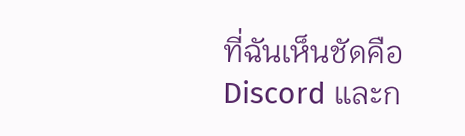ที่ฉันเห็นชัดคือ Discord และก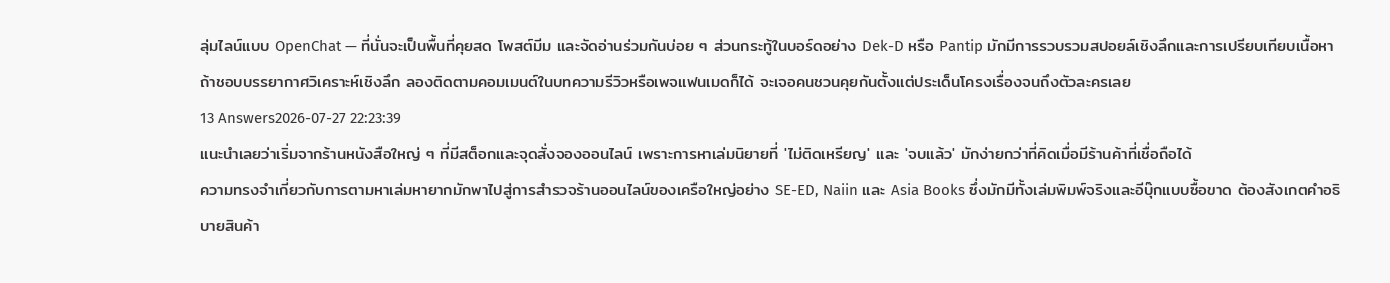ลุ่มไลน์แบบ OpenChat — ที่นั่นจะเป็นพื้นที่คุยสด โพสต์มีม และจัดอ่านร่วมกันบ่อย ๆ ส่วนกระทู้ในบอร์ดอย่าง Dek-D หรือ Pantip มักมีการรวบรวมสปอยล์เชิงลึกและการเปรียบเทียบเนื้อหา ถ้าชอบบรรยากาศวิเคราะห์เชิงลึก ลองติดตามคอมเมนต์ในบทความรีวิวหรือเพจแฟนเมดก็ได้ จะเจอคนชวนคุยกันตั้งแต่ประเด็นโครงเรื่องจนถึงตัวละครเลย
13 Answers2026-07-27 22:23:39
แนะนำเลยว่าเริ่มจากร้านหนังสือใหญ่ ๆ ที่มีสต็อกและจุดสั่งจองออนไลน์ เพราะการหาเล่มนิยายที่ 'ไม่ติดเหรียญ' และ 'จบแล้ว' มักง่ายกว่าที่คิดเมื่อมีร้านค้าที่เชื่อถือได้
ความทรงจำเกี่ยวกับการตามหาเล่มหายากมักพาไปสู่การสำรวจร้านออนไลน์ของเครือใหญ่อย่าง SE-ED, Naiin และ Asia Books ซึ่งมักมีทั้งเล่มพิมพ์จริงและอีบุ๊กแบบซื้อขาด ต้องสังเกตคำอธิบายสินค้า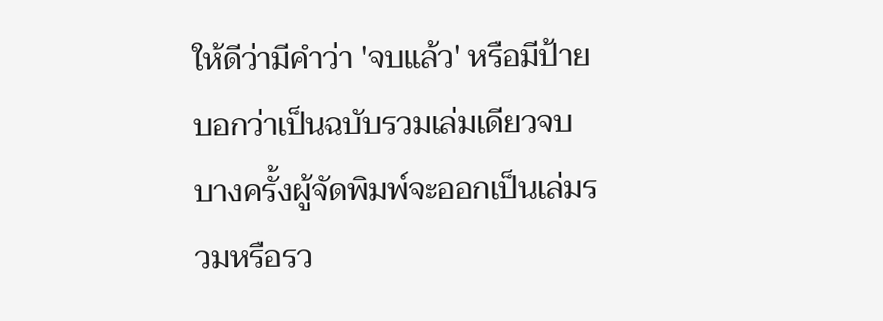ให้ดีว่ามีคำว่า 'จบแล้ว' หรือมีป้ายบอกว่าเป็นฉบับรวมเล่มเดียวจบ บางครั้งผู้จัดพิมพ์จะออกเป็นเล่มรวมหรือรว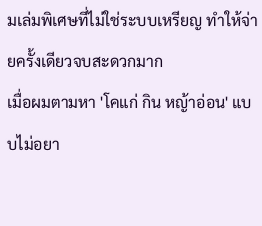มเล่มพิเศษที่ไม่ใช่ระบบเหรียญ ทำให้จ่ายครั้งเดียวจบสะดวกมาก
เมื่อผมตามหา 'โคแก่ กิน หญ้าอ่อน' แบบไม่อยา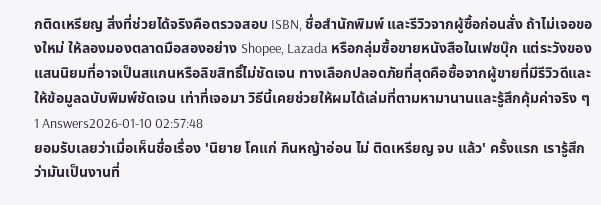กติดเหรียญ สิ่งที่ช่วยได้จริงคือตรวจสอบ ISBN, ชื่อสำนักพิมพ์ และรีวิวจากผู้ซื้อก่อนสั่ง ถ้าไม่เจอของใหม่ ให้ลองมองตลาดมือสองอย่าง Shopee, Lazada หรือกลุ่มซื้อขายหนังสือในเฟซบุ๊ก แต่ระวังของแสนนิยมที่อาจเป็นสแกนหรือลิขสิทธิ์ไม่ชัดเจน ทางเลือกปลอดภัยที่สุดคือซื้อจากผู้ขายที่มีรีวิวดีและให้ข้อมูลฉบับพิมพ์ชัดเจน เท่าที่เจอมา วิธีนี้เคยช่วยให้ผมได้เล่มที่ตามหามานานและรู้สึกคุ้มค่าจริง ๆ
1 Answers2026-01-10 02:57:48
ยอมรับเลยว่าเมื่อเห็นชื่อเรื่อง 'นิยาย โคแก่ กินหญ้าอ่อน ไม่ ติดเหรียญ จบ แล้ว' ครั้งแรก เรารู้สึกว่ามันเป็นงานที่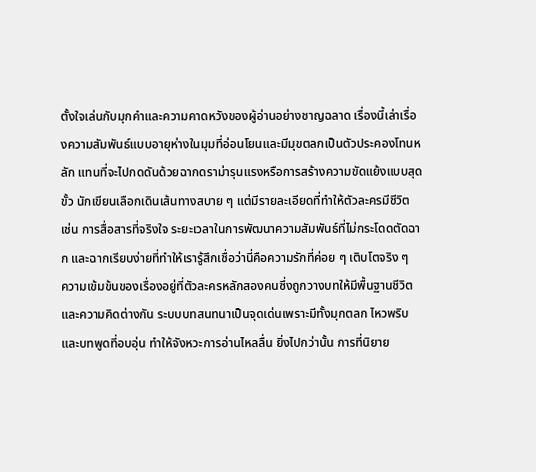ตั้งใจเล่นกับมุกคำและความคาดหวังของผู้อ่านอย่างชาญฉลาด เรื่องนี้เล่าเรื่องความสัมพันธ์แบบอายุห่างในมุมที่อ่อนโยนและมีมุขตลกเป็นตัวประคองโทนหลัก แทนที่จะไปกดดันด้วยฉากดราม่ารุนแรงหรือการสร้างความขัดแย้งแบบสุดขั้ว นักเขียนเลือกเดินเส้นทางสบาย ๆ แต่มีรายละเอียดที่ทำให้ตัวละครมีชีวิต เช่น การสื่อสารที่จริงใจ ระยะเวลาในการพัฒนาความสัมพันธ์ที่ไม่กระโดดตัดฉาก และฉากเรียบง่ายที่ทำให้เรารู้สึกเชื่อว่านี่คือความรักที่ค่อย ๆ เติบโตจริง ๆ
ความเข้มข้นของเรื่องอยู่ที่ตัวละครหลักสองคนซึ่งถูกวางบทให้มีพื้นฐานชีวิตและความคิดต่างกัน ระบบบทสนทนาเป็นจุดเด่นเพราะมีทั้งมุกตลก ไหวพริบ และบทพูดที่อบอุ่น ทำให้จังหวะการอ่านไหลลื่น ยิ่งไปกว่านั้น การที่นิยาย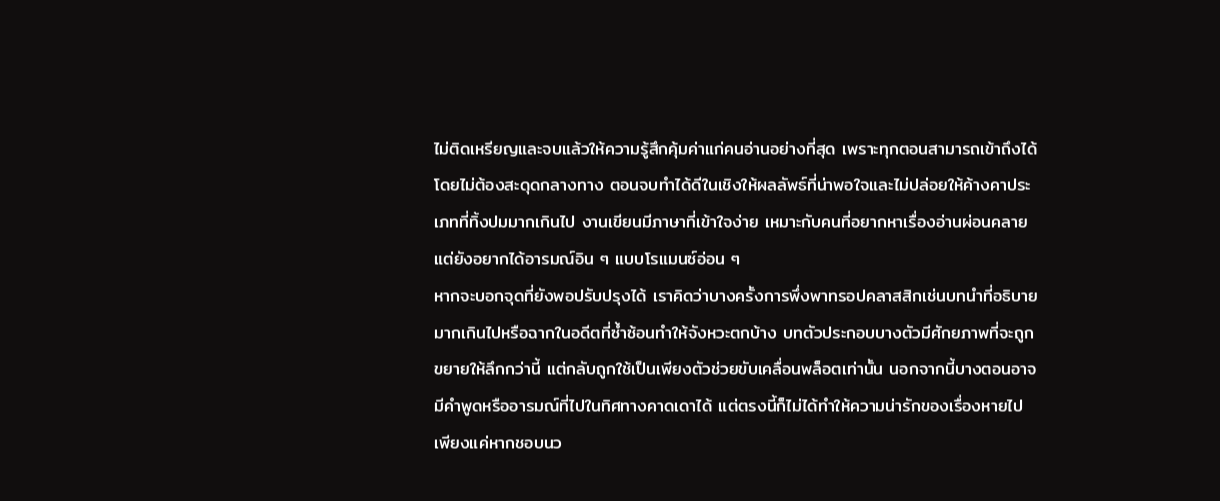ไม่ติดเหรียญและจบแล้วให้ความรู้สึกคุ้มค่าแก่คนอ่านอย่างที่สุด เพราะทุกตอนสามารถเข้าถึงได้โดยไม่ต้องสะดุดกลางทาง ตอนจบทำได้ดีในเชิงให้ผลลัพธ์ที่น่าพอใจและไม่ปล่อยให้ค้างคาประเภทที่ทิ้งปมมากเกินไป งานเขียนมีภาษาที่เข้าใจง่าย เหมาะกับคนที่อยากหาเรื่องอ่านผ่อนคลายแต่ยังอยากได้อารมณ์อิน ๆ แบบโรแมนซ์อ่อน ๆ
หากจะบอกจุดที่ยังพอปรับปรุงได้ เราคิดว่าบางครั้งการพึ่งพาทรอปคลาสสิกเช่นบทนำที่อธิบายมากเกินไปหรือฉากในอดีตที่ซ้ำซ้อนทำให้จังหวะตกบ้าง บทตัวประกอบบางตัวมีศักยภาพที่จะถูกขยายให้ลึกกว่านี้ แต่กลับถูกใช้เป็นเพียงตัวช่วยขับเคลื่อนพล็อตเท่านั้น นอกจากนี้บางตอนอาจมีคำพูดหรืออารมณ์ที่ไปในทิศทางคาดเดาได้ แต่ตรงนี้ก็ไม่ได้ทำให้ความน่ารักของเรื่องหายไป เพียงแค่หากชอบนว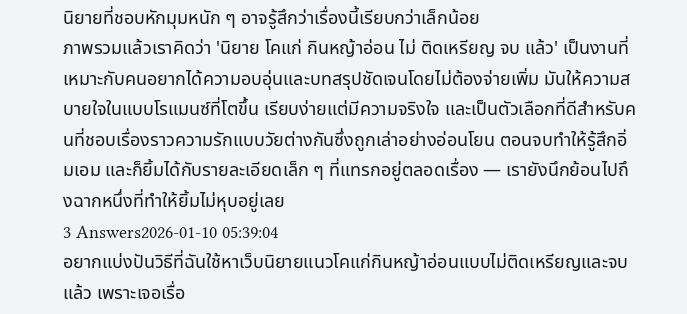นิยายที่ชอบหักมุมหนัก ๆ อาจรู้สึกว่าเรื่องนี้เรียบกว่าเล็กน้อย
ภาพรวมแล้วเราคิดว่า 'นิยาย โคแก่ กินหญ้าอ่อน ไม่ ติดเหรียญ จบ แล้ว' เป็นงานที่เหมาะกับคนอยากได้ความอบอุ่นและบทสรุปชัดเจนโดยไม่ต้องจ่ายเพิ่ม มันให้ความสบายใจในแบบโรแมนซ์ที่โตขึ้น เรียบง่ายแต่มีความจริงใจ และเป็นตัวเลือกที่ดีสำหรับคนที่ชอบเรื่องราวความรักแบบวัยต่างกันซึ่งถูกเล่าอย่างอ่อนโยน ตอนจบทำให้รู้สึกอิ่มเอม และก็ยิ้มได้กับรายละเอียดเล็ก ๆ ที่แทรกอยู่ตลอดเรื่อง — เรายังนึกย้อนไปถึงฉากหนึ่งที่ทำให้ยิ้มไม่หุบอยู่เลย
3 Answers2026-01-10 05:39:04
อยากแบ่งปันวิธีที่ฉันใช้หาเว็บนิยายแนวโคแก่กินหญ้าอ่อนแบบไม่ติดเหรียญและจบแล้ว เพราะเจอเรื่อ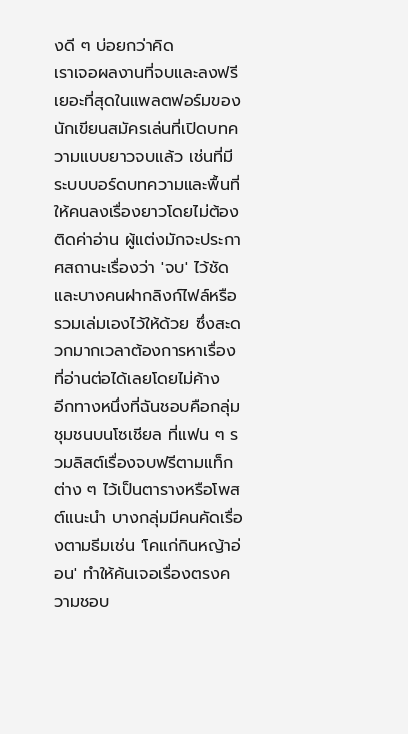งดี ๆ บ่อยกว่าคิด
เราเจอผลงานที่จบและลงฟรีเยอะที่สุดในแพลตฟอร์มของนักเขียนสมัครเล่นที่เปิดบทความแบบยาวจบแล้ว เช่นที่มีระบบบอร์ดบทความและพื้นที่ให้คนลงเรื่องยาวโดยไม่ต้องติดค่าอ่าน ผู้แต่งมักจะประกาศสถานะเรื่องว่า 'จบ' ไว้ชัด และบางคนฝากลิงก์ไฟล์หรือรวมเล่มเองไว้ให้ด้วย ซึ่งสะดวกมากเวลาต้องการหาเรื่องที่อ่านต่อได้เลยโดยไม่ค้าง
อีกทางหนึ่งที่ฉันชอบคือกลุ่มชุมชนบนโซเชียล ที่แฟน ๆ รวมลิสต์เรื่องจบฟรีตามแท็กต่าง ๆ ไว้เป็นตารางหรือโพสต์แนะนำ บางกลุ่มมีคนคัดเรื่องตามธีมเช่น 'โคแก่กินหญ้าอ่อน' ทำให้ค้นเจอเรื่องตรงความชอบ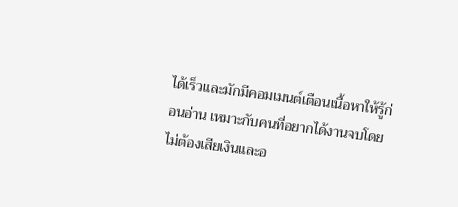ได้เร็วและมักมีคอมเมนต์เตือนเนื้อหาให้รู้ก่อนอ่าน เหมาะกับคนที่อยากได้งานจบโดยไม่ต้องเสียเงินและอ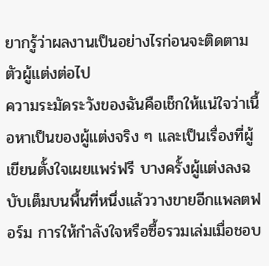ยากรู้ว่าผลงานเป็นอย่างไรก่อนจะติดตามตัวผู้แต่งต่อไป
ความระมัดระวังของฉันคือเช็กให้แน่ใจว่าเนื้อหาเป็นของผู้แต่งจริง ๆ และเป็นเรื่องที่ผู้เขียนตั้งใจเผยแพร่ฟรี บางครั้งผู้แต่งลงฉบับเต็มบนพื้นที่หนึ่งแล้ววางขายอีกแพลตฟอร์ม การให้กำลังใจหรือซื้อรวมเล่มเมื่อชอบ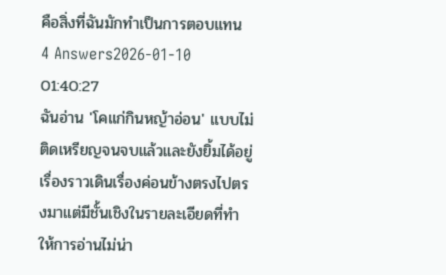คือสิ่งที่ฉันมักทำเป็นการตอบแทน
4 Answers2026-01-10 01:40:27
ฉันอ่าน 'โคแก่กินหญ้าอ่อน' แบบไม่ติดเหรียญจนจบแล้วและยังยิ้มได้อยู่ เรื่องราวเดินเรื่องค่อนข้างตรงไปตรงมาแต่มีชั้นเชิงในรายละเอียดที่ทำให้การอ่านไม่น่า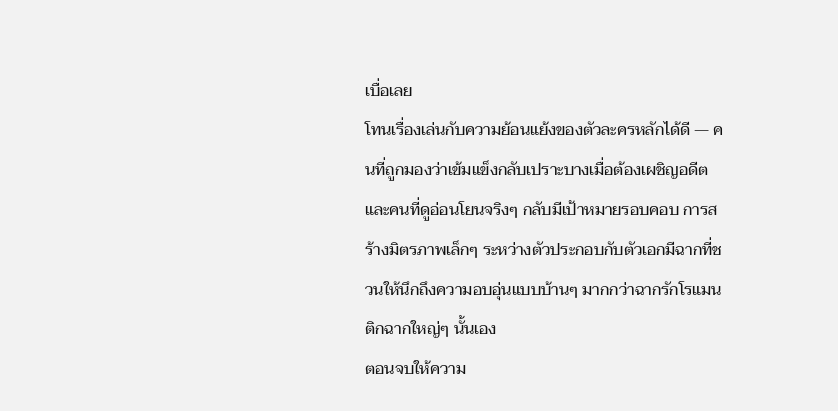เบื่อเลย
โทนเรื่องเล่นกับความย้อนแย้งของตัวละครหลักได้ดี — คนที่ถูกมองว่าเข้มแข็งกลับเปราะบางเมื่อต้องเผชิญอดีต และคนที่ดูอ่อนโยนจริงๆ กลับมีเป้าหมายรอบคอบ การสร้างมิตรภาพเล็กๆ ระหว่างตัวประกอบกับตัวเอกมีฉากที่ชวนให้นึกถึงความอบอุ่นแบบบ้านๆ มากกว่าฉากรักโรแมนติกฉากใหญ่ๆ นั้นเอง
ตอนจบให้ความ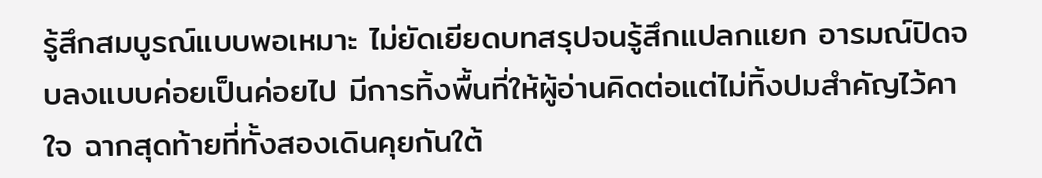รู้สึกสมบูรณ์แบบพอเหมาะ ไม่ยัดเยียดบทสรุปจนรู้สึกแปลกแยก อารมณ์ปิดจบลงแบบค่อยเป็นค่อยไป มีการทิ้งพื้นที่ให้ผู้อ่านคิดต่อแต่ไม่ทิ้งปมสำคัญไว้คาใจ ฉากสุดท้ายที่ทั้งสองเดินคุยกันใต้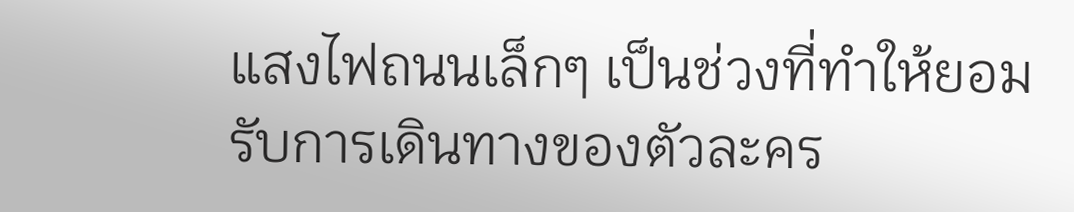แสงไฟถนนเล็กๆ เป็นช่วงที่ทำให้ยอมรับการเดินทางของตัวละคร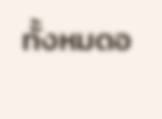ทั้งหมดอ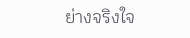ย่างจริงใจ